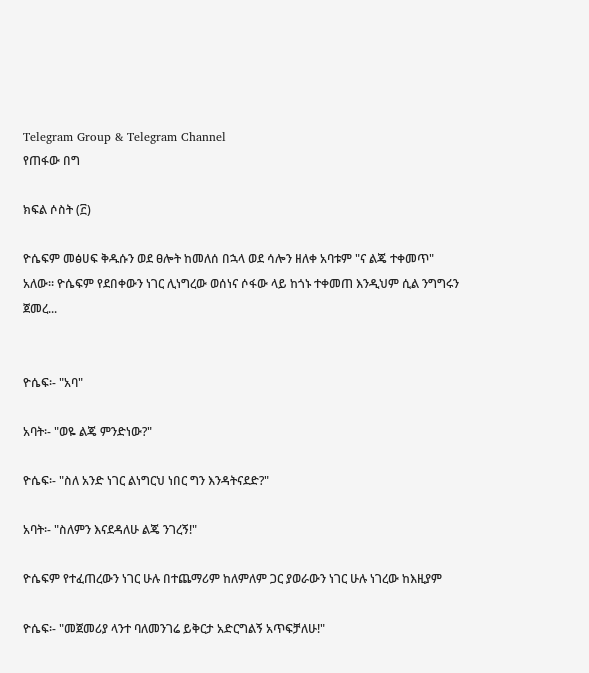Telegram Group & Telegram Channel
የጠፋው በግ

ክፍል ሶስት (፫)

ዮሴፍም መፅሀፍ ቅዱሱን ወደ ፀሎት ከመለሰ በኋላ ወደ ሳሎን ዘለቀ አባቱም "ና ልጄ ተቀመጥ" አለው። ዮሴፍም የደበቀውን ነገር ሊነግረው ወሰነና ሶፋው ላይ ከጎኑ ተቀመጠ እንዲህም ሲል ንግግሩን ጀመረ...


ዮሴፍ፡- "አባ"

አባት፡- "ወዬ ልጄ ምንድነው?"

ዮሴፍ፡- "ስለ አንድ ነገር ልነግርህ ነበር ግን እንዳትናደድ?"

አባት፡- "ስለምን እናደዳለሁ ልጄ ንገረኝ!"

ዮሴፍም የተፈጠረውን ነገር ሁሉ በተጨማሪም ከለምለም ጋር ያወራውን ነገር ሁሉ ነገረው ከእዚያም

ዮሴፍ፡- "መጀመሪያ ላንተ ባለመንገሬ ይቅርታ አድርግልኝ አጥፍቻለሁ!"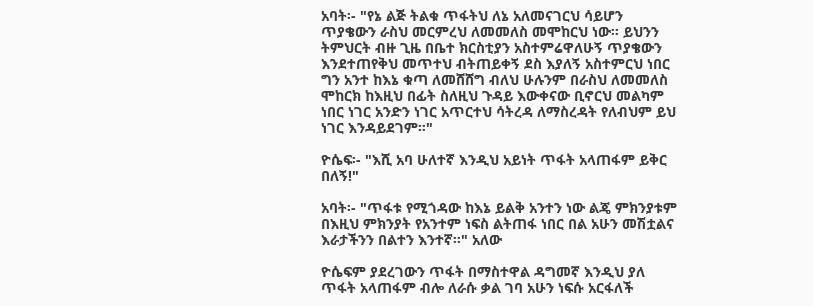አባት፡- "የኔ ልጅ ትልቁ ጥፋትህ ለኔ አለመናገርህ ሳይሆን ጥያቄውን ራስህ መርምረህ ለመመለስ መሞከርህ ነው። ይህንን ትምህርት ብዙ ጊዜ በቤተ ክርስቲያን አስተምሬዋለሁኝ ጥያቄውን እንደተጠየቅህ መጥተህ ብትጠይቀኝ ደስ እያለኝ አስተምርህ ነበር ግን አንተ ከእኔ ቁጣ ለመሸሸግ ብለህ ሁሉንም በራስህ ለመመለስ ሞከርክ ከእዚህ በፊት ስለዚህ ጉዳይ እውቀናው ቢኖርህ መልካም ነበር ነገር አንድን ነገር አጥርተህ ሳትረዳ ለማስረዳት የለብህም ይህ ነገር እንዳይደገም።"

ዮሴፍ፡- "እሺ አባ ሁለተኛ እንዲህ አይነት ጥፋት አላጠፋም ይቅር በለኝ!"

አባት፡- "ጥፋቱ የሚጎዳው ከእኔ ይልቅ አንተን ነው ልጄ ምክንያቱም በእዚህ ምክንያት የአንተም ነፍስ ልትጠፋ ነበር በል አሁን መሽቷልና እራታችንን በልተን እንተኛ።" አለው

ዮሴፍም ያደረገውን ጥፋት በማስተዋል ዳግመኛ እንዲህ ያለ ጥፋት አላጠፋም ብሎ ለራሱ ቃል ገባ አሁን ነፍሱ አርፋለች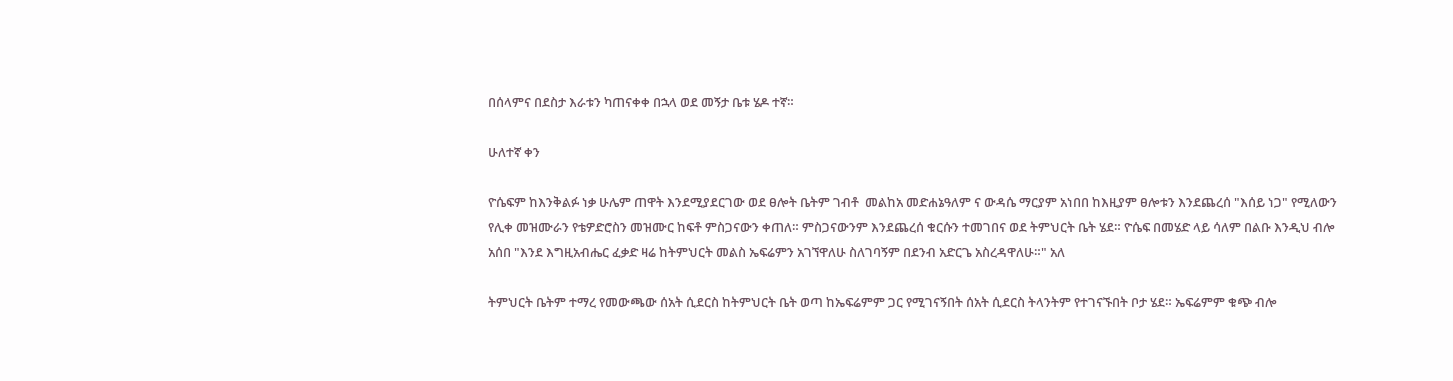በሰላምና በደስታ እራቱን ካጠናቀቀ በኋላ ወደ መኝታ ቤቱ ሄዶ ተኛ።

ሁለተኛ ቀን

ዮሴፍም ከእንቅልፉ ነቃ ሁሌም ጠዋት እንደሚያደርገው ወደ ፀሎት ቤትም ገብቶ  መልከአ መድሐኔዓለም ና ውዳሴ ማርያም አነበበ ከእዚያም ፀሎቱን እንደጨረሰ "እሰይ ነጋ" የሚለውን የሊቀ መዝሙራን የቴዎድሮስን መዝሙር ከፍቶ ምስጋናውን ቀጠለ። ምስጋናውንም እንደጨረሰ ቁርሱን ተመገበና ወደ ትምህርት ቤት ሄደ። ዮሴፍ በመሄድ ላይ ሳለም በልቡ እንዲህ ብሎ አሰበ "እንደ እግዚአብሔር ፈቃድ ዛሬ ከትምህርት መልስ ኤፍሬምን አገኘዋለሁ ስለገባኝም በደንብ አድርጌ አስረዳዋለሁ።" አለ

ትምህርት ቤትም ተማረ የመውጫው ሰአት ሲደርስ ከትምህርት ቤት ወጣ ከኤፍሬምም ጋር የሚገናኝበት ሰአት ሲደርስ ትላንትም የተገናኙበት ቦታ ሄደ። ኤፍሬምም ቁጭ ብሎ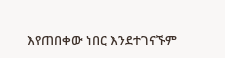እየጠበቀው ነበር እንደተገናኙም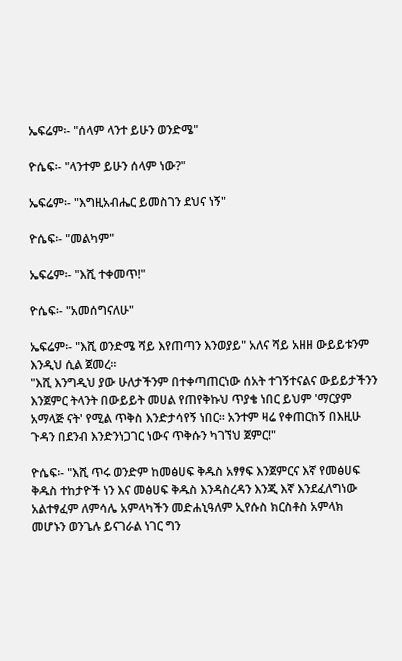ኤፍሬም፡- "ሰላም ላንተ ይሁን ወንድሜ"

ዮሴፍ፡- "ላንተም ይሁን ሰላም ነው?"

ኤፍሬም፡- "እግዚአብሔር ይመስገን ደህና ነኝ"

ዮሴፍ፡- "መልካም"

ኤፍሬም፡- "እሺ ተቀመጥ!"

ዮሴፍ፡- "አመሰግናለሁ"

ኤፍሬም፡- "እሺ ወንድሜ ሻይ እየጠጣን እንወያይ" አለና ሻይ አዘዘ ውይይቱንም እንዲህ ሲል ጀመረ።
"እሺ እንግዲህ ያው ሁለታችንም በተቀጣጠርነው ሰአት ተገኝተናልና ውይይታችንን እንጀምር ትላንት በውይይት መሀል የጠየቅኩህ ጥያቄ ነበር ይህም 'ማርያም አማላጅ ናት' የሚል ጥቅስ እንድታሳየኝ ነበር። አንተም ዛሬ የቀጠርከኝ በእዚሁ ጉዳን በደንብ እንድንነጋገር ነውና ጥቅሱን ካገኘህ ጀምር!"

ዮሴፍ፡- "እሺ ጥሩ ወንድም ከመፅሀፍ ቅዱስ አፃፃፍ እንጀምርና እኛ የመፅሀፍ ቅዱስ ተከታዮች ነን እና መፅሀፍ ቅዱስ እንዳስረዳን እንጂ እኛ እንደፈለግነው አልተፃፈም ለምሳሌ አምላካችን መድሐኒዓለም ኢየሱስ ክርስቶስ አምላክ መሆኑን ወንጌሉ ይናገራል ነገር ግን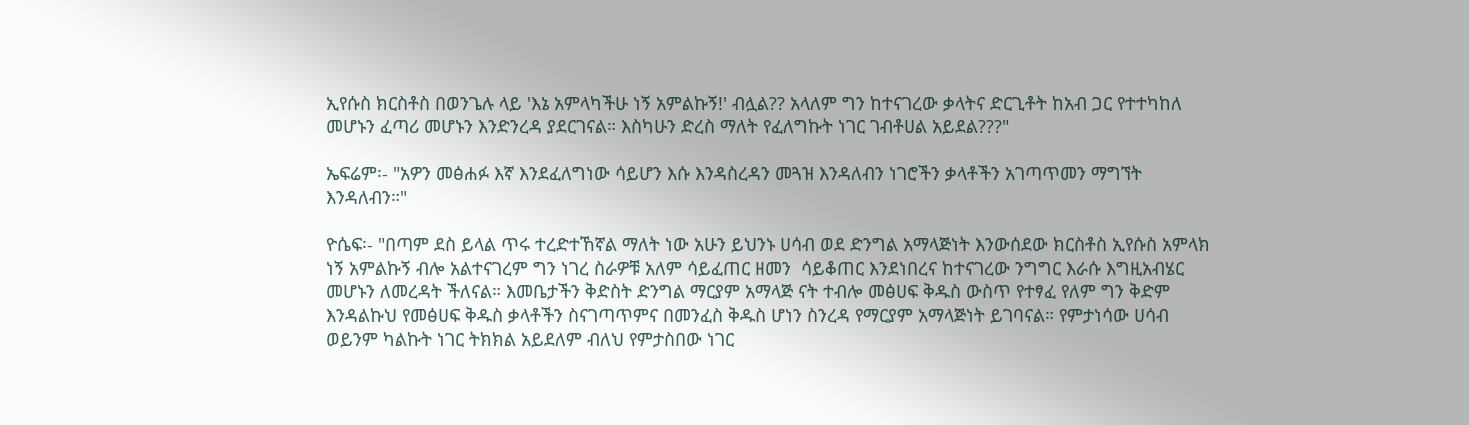ኢየሱስ ክርስቶስ በወንጌሉ ላይ 'እኔ አምላካችሁ ነኝ አምልኩኝ!' ብሏል?? አላለም ግን ከተናገረው ቃላትና ድርጊቶት ከአብ ጋር የተተካከለ መሆኑን ፈጣሪ መሆኑን እንድንረዳ ያደርገናል። እስካሁን ድረስ ማለት የፈለግኩት ነገር ገብቶሀል አይደል???"

ኤፍሬም፡- "አዎን መፅሐፉ እኛ እንደፈለግነው ሳይሆን እሱ እንዳስረዳን መጓዝ እንዳለብን ነገሮችን ቃላቶችን አገጣጥመን ማግኘት እንዳለብን።"

ዮሴፍ፡- "በጣም ደስ ይላል ጥሩ ተረድተኸኛል ማለት ነው አሁን ይህንኑ ሀሳብ ወደ ድንግል አማላጅነት እንውሰደው ክርስቶስ ኢየሱስ አምላክ ነኝ አምልኩኝ ብሎ አልተናገረም ግን ነገረ ስራዎቹ አለም ሳይፈጠር ዘመን  ሳይቆጠር እንደነበረና ከተናገረው ንግግር እራሱ እግዚአብሄር መሆኑን ለመረዳት ችለናል። እመቤታችን ቅድስት ድንግል ማርያም አማላጅ ናት ተብሎ መፅሀፍ ቅዱስ ውስጥ የተፃፈ የለም ግን ቅድም እንዳልኩህ የመፅሀፍ ቅዱስ ቃላቶችን ስናገጣጥምና በመንፈስ ቅዱስ ሆነን ስንረዳ የማርያም አማላጅነት ይገባናል። የምታነሳው ሀሳብ ወይንም ካልኩት ነገር ትክክል አይደለም ብለህ የምታስበው ነገር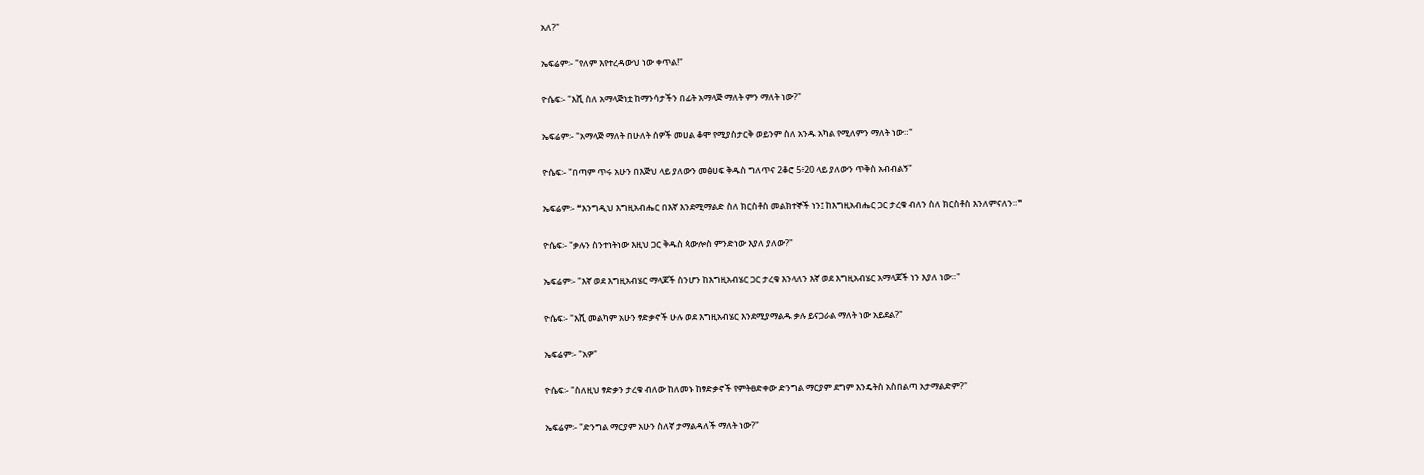አለ?"

ኤፍሬም፡- "የለም እየተረዳውህ ነው ቀጥል!"

ዮሴፍ፡- "እሺ ስለ አማላጅነቷ ከማንሳታችን በፊት አማላጅ ማለት ምን ማለት ነው?"

ኤፍሬም፡- "አማላጅ ማለት በሁለት ሰዎች መሀል ቆሞ የሚያስታርቅ ወይንም ስለ አንዱ አካል የሚለምን ማለት ነው።"

ዮሴፍ፡- "በጣም ጥሩ አሁን በእጅህ ላይ ያለውን መፅሀፍ ቅዱስ ግለጥና 2ቆሮ 5፥20 ላይ ያለውን ጥቅስ አብብልኝ"

ኤፍሬም፡- ❝እንግዲህ እግዚአብሔር በእኛ እንደሚማልድ ስለ ክርስቶስ መልክተኞች ነን፤ ከእግዚአብሔር ጋር ታረቁ ብለን ስለ ክርስቶስ እንለምናለን።❞

ዮሴፍ፡- "ቃሉን ስንተነትነው እዚህ ጋር ቅዱስ ጳውሎስ ምንድነው እያለ ያለው?"

ኤፍሬም፡- "እኛ ወደ እግዚአብሄር ማላጆች ስንሆን ከእግዚአብሄር ጋር ታረቁ እንላለን እኛ ወደ እግዚአብሄር አማላጆች ነን እያለ ነው።"

ዮሴፍ፡- "እሺ መልካም አሁን ፃድቃኖች ሁሉ ወደ እግዚአብሄር እንደሚያማልዱ ቃሉ ይናጋራል ማለት ነው አይደል?"

ኤፍሬም፡- "አዎ"

ዮሴፍ፡- "ስለዚህ ፃድቃን ታረቁ ብለው ከለመኑ ከፃድቃኖች የምትፀድቀው ድንግል ማርያም ደግም እንዴትስ አስበልጣ አታማልድም?"

ኤፍሬም፡- "ድንግል ማርያም አሁን ስለኛ ታማልዳለች ማለት ነው?"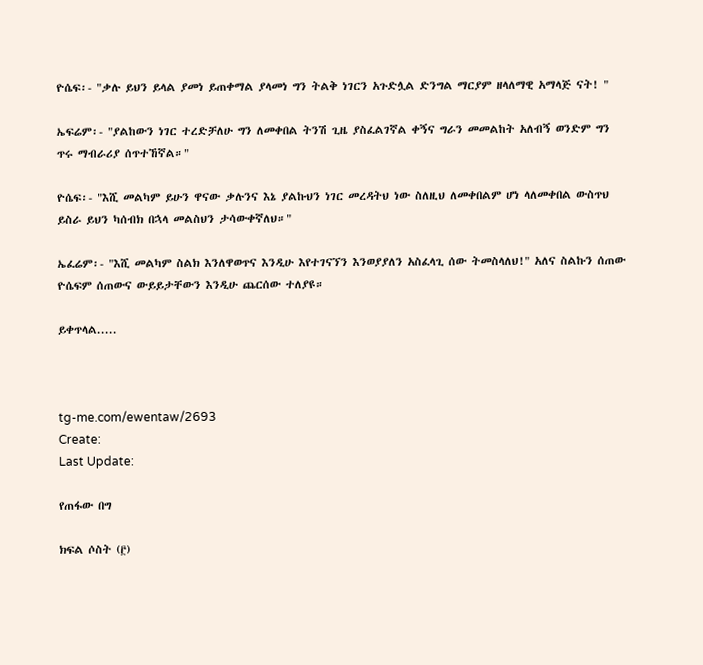ዮሴፍ፡- "ቃሉ ይህን ይላል ያመነ ይጠቀማል ያላመነ ግን ትልቅ ነገርን አጉድሏል ድንግል ማርያም ዘላለማዊ አማላጅ ናት! "

ኤፍሬም፡- "ያልከውን ነገር ተረድቻለሁ ግን ለመቀበል ትንሽ ጊዜ ያስፈልገኛል ቀኝና ግራን መመልከት አለብኝ ወንድም ግን ጥሩ ማብራሪያ ሰጥተኸኛል።"

ዮሴፍ፡- "እሺ መልካም ይሁን ዋናው ቃሉንና እኔ ያልኩህን ነገር መረዳትህ ነው ስለዚህ ለመቀበልም ሆነ ላለመቀበል ውስጥህ ይስራ ይህን ካሰብክ በኋላ መልስህን ታሳውቀኛለህ።"

ኤፈሬም፡- "እሺ መልካም ስልክ እንለዋወጥና እንዲሁ እየተገናኘን እንወያያለን አስፈላጊ ሰው ትመስላለህ!" አለና ስልኩን ሰጠው ዮሴፍም ሰጠውና ውይይታቸውን እንዲሁ ጨርሰው ተለያዩ።

ይቀጥላል.....



tg-me.com/ewentaw/2693
Create:
Last Update:

የጠፋው በግ

ክፍል ሶስት (፫)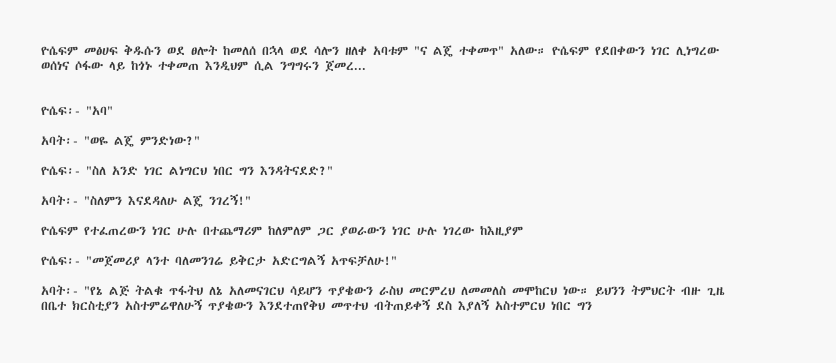ዮሴፍም መፅሀፍ ቅዱሱን ወደ ፀሎት ከመለሰ በኋላ ወደ ሳሎን ዘለቀ አባቱም "ና ልጄ ተቀመጥ" አለው። ዮሴፍም የደበቀውን ነገር ሊነግረው ወሰነና ሶፋው ላይ ከጎኑ ተቀመጠ እንዲህም ሲል ንግግሩን ጀመረ...


ዮሴፍ፡- "አባ"

አባት፡- "ወዬ ልጄ ምንድነው?"

ዮሴፍ፡- "ስለ አንድ ነገር ልነግርህ ነበር ግን እንዳትናደድ?"

አባት፡- "ስለምን እናደዳለሁ ልጄ ንገረኝ!"

ዮሴፍም የተፈጠረውን ነገር ሁሉ በተጨማሪም ከለምለም ጋር ያወራውን ነገር ሁሉ ነገረው ከእዚያም

ዮሴፍ፡- "መጀመሪያ ላንተ ባለመንገሬ ይቅርታ አድርግልኝ አጥፍቻለሁ!"

አባት፡- "የኔ ልጅ ትልቁ ጥፋትህ ለኔ አለመናገርህ ሳይሆን ጥያቄውን ራስህ መርምረህ ለመመለስ መሞከርህ ነው። ይህንን ትምህርት ብዙ ጊዜ በቤተ ክርስቲያን አስተምሬዋለሁኝ ጥያቄውን እንደተጠየቅህ መጥተህ ብትጠይቀኝ ደስ እያለኝ አስተምርህ ነበር ግን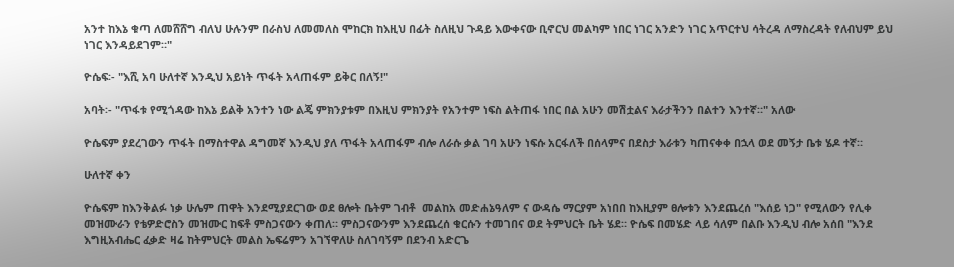አንተ ከእኔ ቁጣ ለመሸሸግ ብለህ ሁሉንም በራስህ ለመመለስ ሞከርክ ከእዚህ በፊት ስለዚህ ጉዳይ እውቀናው ቢኖርህ መልካም ነበር ነገር አንድን ነገር አጥርተህ ሳትረዳ ለማስረዳት የለብህም ይህ ነገር እንዳይደገም።"

ዮሴፍ፡- "እሺ አባ ሁለተኛ እንዲህ አይነት ጥፋት አላጠፋም ይቅር በለኝ!"

አባት፡- "ጥፋቱ የሚጎዳው ከእኔ ይልቅ አንተን ነው ልጄ ምክንያቱም በእዚህ ምክንያት የአንተም ነፍስ ልትጠፋ ነበር በል አሁን መሽቷልና እራታችንን በልተን እንተኛ።" አለው

ዮሴፍም ያደረገውን ጥፋት በማስተዋል ዳግመኛ እንዲህ ያለ ጥፋት አላጠፋም ብሎ ለራሱ ቃል ገባ አሁን ነፍሱ አርፋለች በሰላምና በደስታ እራቱን ካጠናቀቀ በኋላ ወደ መኝታ ቤቱ ሄዶ ተኛ።

ሁለተኛ ቀን

ዮሴፍም ከእንቅልፉ ነቃ ሁሌም ጠዋት እንደሚያደርገው ወደ ፀሎት ቤትም ገብቶ  መልከአ መድሐኔዓለም ና ውዳሴ ማርያም አነበበ ከእዚያም ፀሎቱን እንደጨረሰ "እሰይ ነጋ" የሚለውን የሊቀ መዝሙራን የቴዎድሮስን መዝሙር ከፍቶ ምስጋናውን ቀጠለ። ምስጋናውንም እንደጨረሰ ቁርሱን ተመገበና ወደ ትምህርት ቤት ሄደ። ዮሴፍ በመሄድ ላይ ሳለም በልቡ እንዲህ ብሎ አሰበ "እንደ እግዚአብሔር ፈቃድ ዛሬ ከትምህርት መልስ ኤፍሬምን አገኘዋለሁ ስለገባኝም በደንብ አድርጌ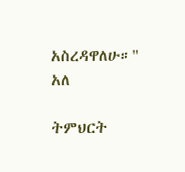አስረዳዋለሁ።" አለ

ትምህርት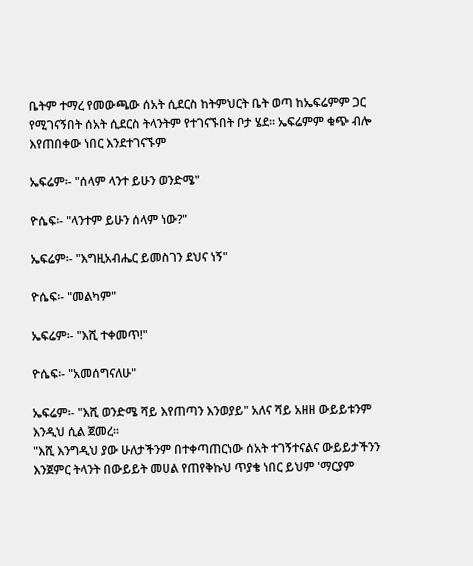ቤትም ተማረ የመውጫው ሰአት ሲደርስ ከትምህርት ቤት ወጣ ከኤፍሬምም ጋር የሚገናኝበት ሰአት ሲደርስ ትላንትም የተገናኙበት ቦታ ሄደ። ኤፍሬምም ቁጭ ብሎ እየጠበቀው ነበር እንደተገናኙም

ኤፍሬም፡- "ሰላም ላንተ ይሁን ወንድሜ"

ዮሴፍ፡- "ላንተም ይሁን ሰላም ነው?"

ኤፍሬም፡- "እግዚአብሔር ይመስገን ደህና ነኝ"

ዮሴፍ፡- "መልካም"

ኤፍሬም፡- "እሺ ተቀመጥ!"

ዮሴፍ፡- "አመሰግናለሁ"

ኤፍሬም፡- "እሺ ወንድሜ ሻይ እየጠጣን እንወያይ" አለና ሻይ አዘዘ ውይይቱንም እንዲህ ሲል ጀመረ።
"እሺ እንግዲህ ያው ሁለታችንም በተቀጣጠርነው ሰአት ተገኝተናልና ውይይታችንን እንጀምር ትላንት በውይይት መሀል የጠየቅኩህ ጥያቄ ነበር ይህም 'ማርያም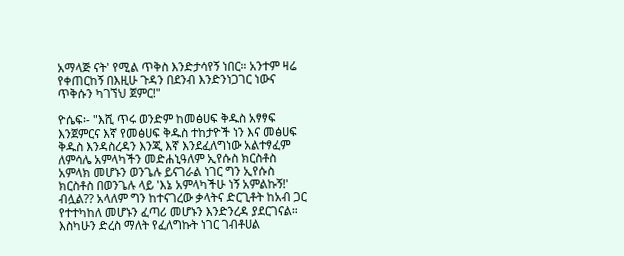አማላጅ ናት' የሚል ጥቅስ እንድታሳየኝ ነበር። አንተም ዛሬ የቀጠርከኝ በእዚሁ ጉዳን በደንብ እንድንነጋገር ነውና ጥቅሱን ካገኘህ ጀምር!"

ዮሴፍ፡- "እሺ ጥሩ ወንድም ከመፅሀፍ ቅዱስ አፃፃፍ እንጀምርና እኛ የመፅሀፍ ቅዱስ ተከታዮች ነን እና መፅሀፍ ቅዱስ እንዳስረዳን እንጂ እኛ እንደፈለግነው አልተፃፈም ለምሳሌ አምላካችን መድሐኒዓለም ኢየሱስ ክርስቶስ አምላክ መሆኑን ወንጌሉ ይናገራል ነገር ግን ኢየሱስ ክርስቶስ በወንጌሉ ላይ 'እኔ አምላካችሁ ነኝ አምልኩኝ!' ብሏል?? አላለም ግን ከተናገረው ቃላትና ድርጊቶት ከአብ ጋር የተተካከለ መሆኑን ፈጣሪ መሆኑን እንድንረዳ ያደርገናል። እስካሁን ድረስ ማለት የፈለግኩት ነገር ገብቶሀል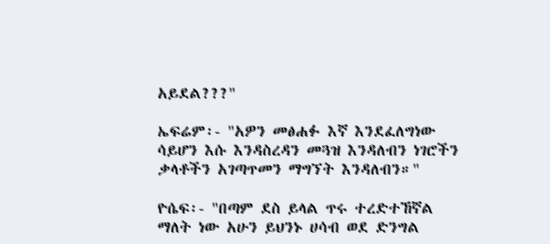አይደል???"

ኤፍሬም፡- "አዎን መፅሐፉ እኛ እንደፈለግነው ሳይሆን እሱ እንዳስረዳን መጓዝ እንዳለብን ነገሮችን ቃላቶችን አገጣጥመን ማግኘት እንዳለብን።"

ዮሴፍ፡- "በጣም ደስ ይላል ጥሩ ተረድተኸኛል ማለት ነው አሁን ይህንኑ ሀሳብ ወደ ድንግል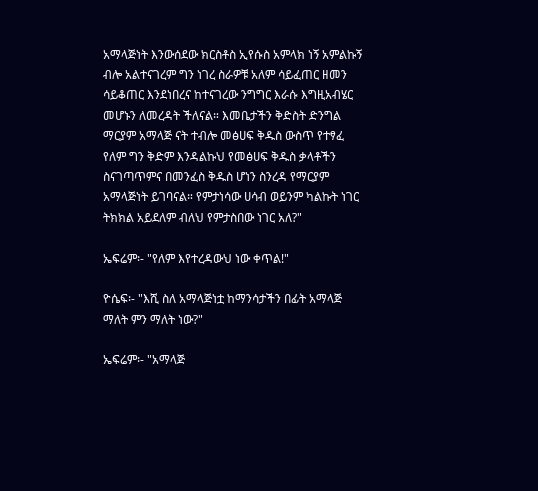አማላጅነት እንውሰደው ክርስቶስ ኢየሱስ አምላክ ነኝ አምልኩኝ ብሎ አልተናገረም ግን ነገረ ስራዎቹ አለም ሳይፈጠር ዘመን  ሳይቆጠር እንደነበረና ከተናገረው ንግግር እራሱ እግዚአብሄር መሆኑን ለመረዳት ችለናል። እመቤታችን ቅድስት ድንግል ማርያም አማላጅ ናት ተብሎ መፅሀፍ ቅዱስ ውስጥ የተፃፈ የለም ግን ቅድም እንዳልኩህ የመፅሀፍ ቅዱስ ቃላቶችን ስናገጣጥምና በመንፈስ ቅዱስ ሆነን ስንረዳ የማርያም አማላጅነት ይገባናል። የምታነሳው ሀሳብ ወይንም ካልኩት ነገር ትክክል አይደለም ብለህ የምታስበው ነገር አለ?"

ኤፍሬም፡- "የለም እየተረዳውህ ነው ቀጥል!"

ዮሴፍ፡- "እሺ ስለ አማላጅነቷ ከማንሳታችን በፊት አማላጅ ማለት ምን ማለት ነው?"

ኤፍሬም፡- "አማላጅ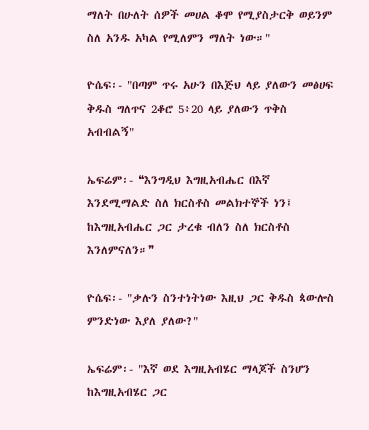ማለት በሁለት ሰዎች መሀል ቆሞ የሚያስታርቅ ወይንም ስለ አንዱ አካል የሚለምን ማለት ነው።"

ዮሴፍ፡- "በጣም ጥሩ አሁን በእጅህ ላይ ያለውን መፅሀፍ ቅዱስ ግለጥና 2ቆሮ 5፥20 ላይ ያለውን ጥቅስ አብብልኝ"

ኤፍሬም፡- ❝እንግዲህ እግዚአብሔር በእኛ እንደሚማልድ ስለ ክርስቶስ መልክተኞች ነን፤ ከእግዚአብሔር ጋር ታረቁ ብለን ስለ ክርስቶስ እንለምናለን።❞

ዮሴፍ፡- "ቃሉን ስንተነትነው እዚህ ጋር ቅዱስ ጳውሎስ ምንድነው እያለ ያለው?"

ኤፍሬም፡- "እኛ ወደ እግዚአብሄር ማላጆች ስንሆን ከእግዚአብሄር ጋር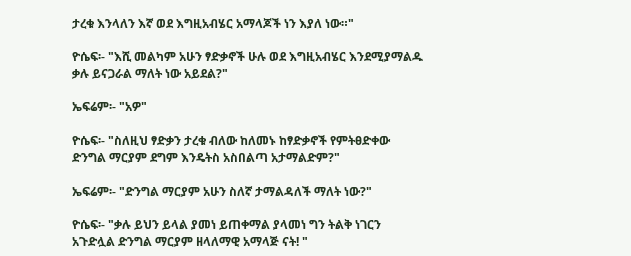ታረቁ እንላለን እኛ ወደ እግዚአብሄር አማላጆች ነን እያለ ነው።"

ዮሴፍ፡- "እሺ መልካም አሁን ፃድቃኖች ሁሉ ወደ እግዚአብሄር እንደሚያማልዱ ቃሉ ይናጋራል ማለት ነው አይደል?"

ኤፍሬም፡- "አዎ"

ዮሴፍ፡- "ስለዚህ ፃድቃን ታረቁ ብለው ከለመኑ ከፃድቃኖች የምትፀድቀው ድንግል ማርያም ደግም እንዴትስ አስበልጣ አታማልድም?"

ኤፍሬም፡- "ድንግል ማርያም አሁን ስለኛ ታማልዳለች ማለት ነው?"

ዮሴፍ፡- "ቃሉ ይህን ይላል ያመነ ይጠቀማል ያላመነ ግን ትልቅ ነገርን አጉድሏል ድንግል ማርያም ዘላለማዊ አማላጅ ናት! "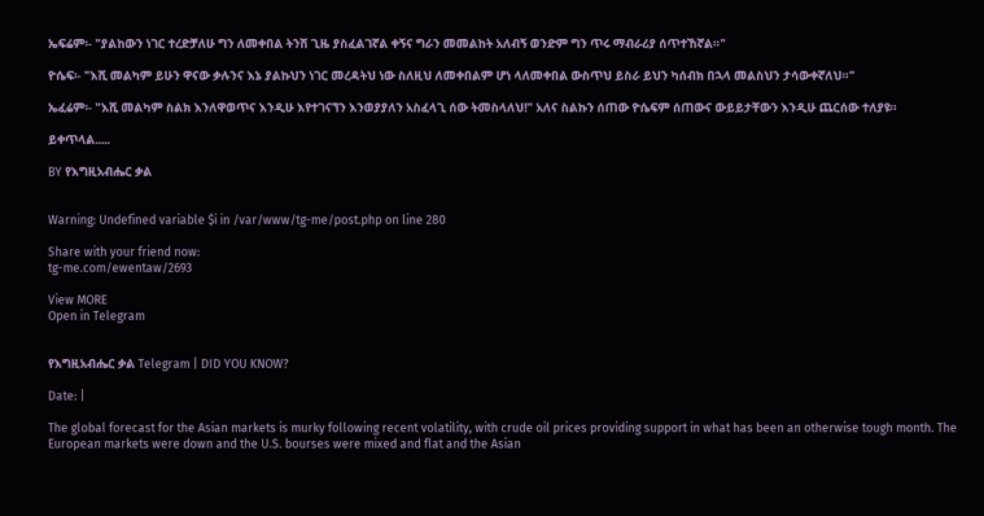ኤፍሬም፡- "ያልከውን ነገር ተረድቻለሁ ግን ለመቀበል ትንሽ ጊዜ ያስፈልገኛል ቀኝና ግራን መመልከት አለብኝ ወንድም ግን ጥሩ ማብራሪያ ሰጥተኸኛል።"

ዮሴፍ፡- "እሺ መልካም ይሁን ዋናው ቃሉንና እኔ ያልኩህን ነገር መረዳትህ ነው ስለዚህ ለመቀበልም ሆነ ላለመቀበል ውስጥህ ይስራ ይህን ካሰብክ በኋላ መልስህን ታሳውቀኛለህ።"

ኤፈሬም፡- "እሺ መልካም ስልክ እንለዋወጥና እንዲሁ እየተገናኘን እንወያያለን አስፈላጊ ሰው ትመስላለህ!" አለና ስልኩን ሰጠው ዮሴፍም ሰጠውና ውይይታቸውን እንዲሁ ጨርሰው ተለያዩ።

ይቀጥላል.....

BY የእግዚአብሔር ቃል


Warning: Undefined variable $i in /var/www/tg-me/post.php on line 280

Share with your friend now:
tg-me.com/ewentaw/2693

View MORE
Open in Telegram


የእግዚአብሔር ቃል Telegram | DID YOU KNOW?

Date: |

The global forecast for the Asian markets is murky following recent volatility, with crude oil prices providing support in what has been an otherwise tough month. The European markets were down and the U.S. bourses were mixed and flat and the Asian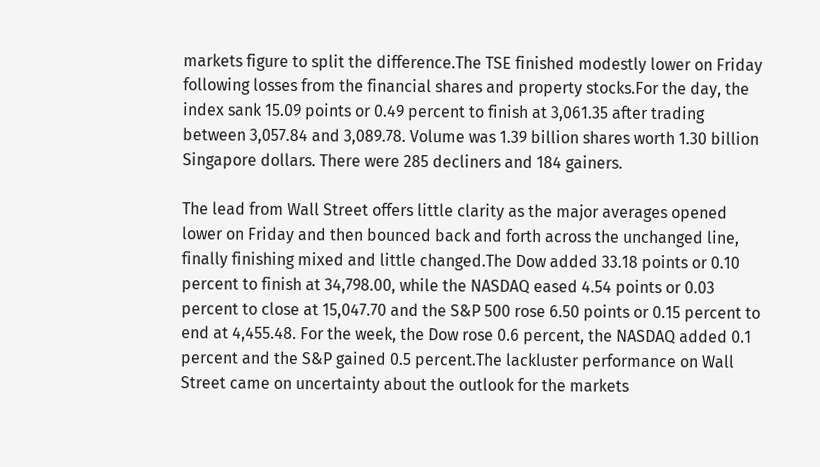markets figure to split the difference.The TSE finished modestly lower on Friday following losses from the financial shares and property stocks.For the day, the index sank 15.09 points or 0.49 percent to finish at 3,061.35 after trading between 3,057.84 and 3,089.78. Volume was 1.39 billion shares worth 1.30 billion Singapore dollars. There were 285 decliners and 184 gainers.

The lead from Wall Street offers little clarity as the major averages opened lower on Friday and then bounced back and forth across the unchanged line, finally finishing mixed and little changed.The Dow added 33.18 points or 0.10 percent to finish at 34,798.00, while the NASDAQ eased 4.54 points or 0.03 percent to close at 15,047.70 and the S&P 500 rose 6.50 points or 0.15 percent to end at 4,455.48. For the week, the Dow rose 0.6 percent, the NASDAQ added 0.1 percent and the S&P gained 0.5 percent.The lackluster performance on Wall Street came on uncertainty about the outlook for the markets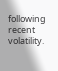following recent volatility.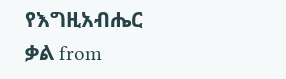የእግዚአብሔር ቃል from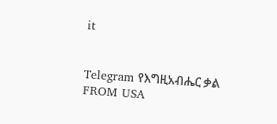it


Telegram የእግዚአብሔር ቃል
FROM USA